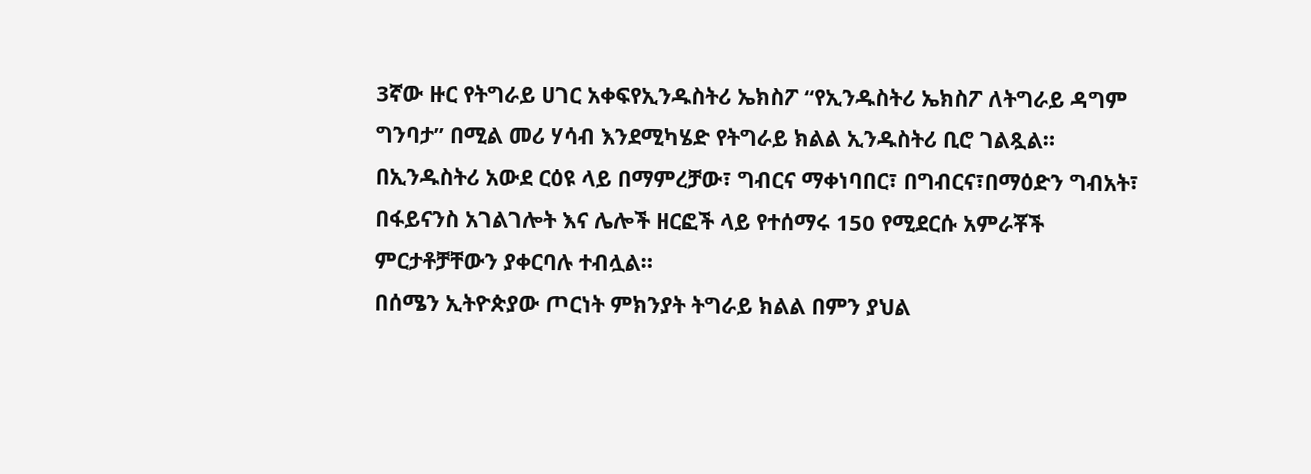3ኛው ዙር የትግራይ ሀገር አቀፍየኢንዱስትሪ ኤክስፖ “የኢንዱስትሪ ኤክስፖ ለትግራይ ዳግም ግንባታ” በሚል መሪ ሃሳብ እንደሚካሄድ የትግራይ ክልል ኢንዱስትሪ ቢሮ ገልጿል።
በኢንዱስትሪ አውደ ርዕዩ ላይ በማምረቻው፣ ግብርና ማቀነባበር፣ በግብርና፣በማዕድን ግብአት፣ በፋይናንስ አገልገሎት እና ሌሎች ዘርፎች ላይ የተሰማሩ 150 የሚደርሱ አምራቾች ምርታቶቻቸውን ያቀርባሉ ተብሏል።
በሰሜን ኢትዮጵያው ጦርነት ምክንያት ትግራይ ክልል በምን ያህል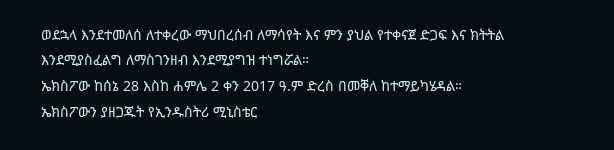ወደኋላ እንደተመለሰ ለተቀረው ማህበረሰብ ለማሳየት እና ምን ያህል የተቀናጀ ድጋፍ እና ክትትል እንደሚያስፈልግ ለማስገንዘብ እንደሚያግዝ ተነግሯል።
ኤክስፖው ከሰኔ 28 እስከ ሐምሌ 2 ቀን 2017 ዓ.ም ድረስ በመቐለ ከተማይካሄዳል።
ኤክስፖውን ያዘጋጁት የኢንዱስትሪ ሚኒስቴር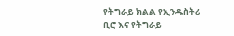የትግራይ ክልል የኢንዱስትሪ ቢሮ እና የትግራይ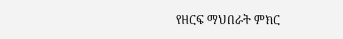የዘርፍ ማህበራት ምክር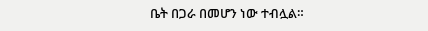ቤት በጋራ በመሆን ነው ተብሏል።